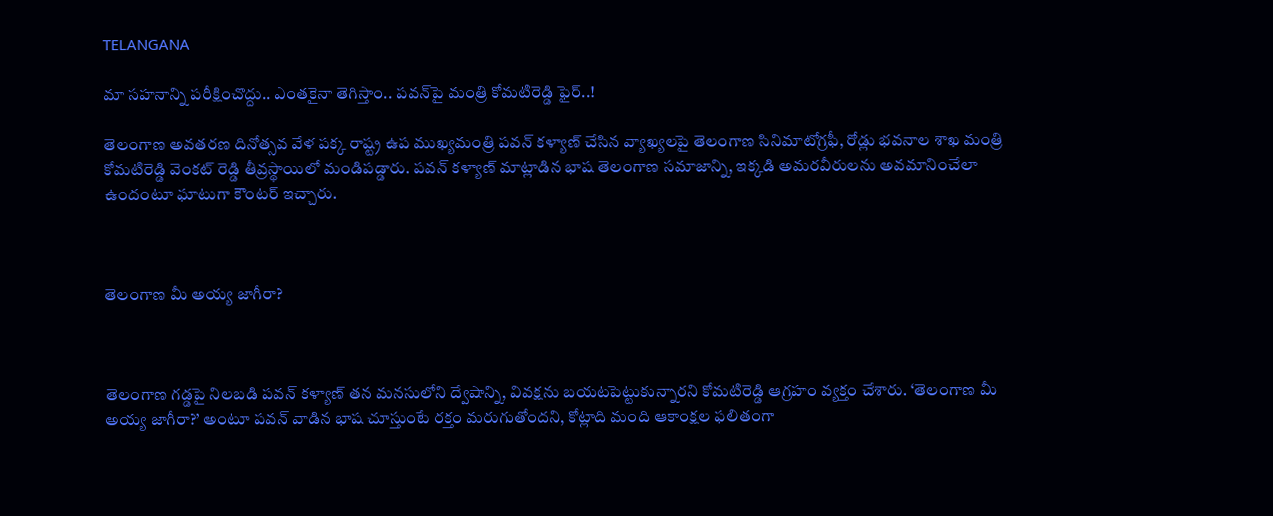TELANGANA

మా సహనాన్ని పరీక్షించొద్దు.. ఎంతకైనా తెగిస్తాం.. పవన్‌పై మంత్రి కోమటిరెడ్డి ఫైర్..!

తెలంగాణ అవతరణ దినోత్సవ వేళ పక్క రాష్ట్ర ఉప ముఖ్యమంత్రి పవన్ కళ్యాణ్ చేసిన వ్యాఖ్యలపై తెలంగాణ సినిమాటోగ్రఫీ, రోడ్లు భవనాల శాఖ మంత్రి కోమటిరెడ్డి వెంకట్ రెడ్డి తీవ్రస్థాయిలో మండిపడ్డారు. పవన్ కళ్యాణ్ మాట్లాడిన భాష తెలంగాణ సమాజాన్ని, ఇక్కడి అమరవీరులను అవమానించేలా ఉందంటూ ఘాటుగా కౌంటర్ ఇచ్చారు.



తెలంగాణ మీ అయ్య జాగీరా?



తెలంగాణ గడ్డపై నిలబడి పవన్ కళ్యాణ్ తన మనసులోని ద్వేషాన్ని, వివక్షను బయటపెట్టుకున్నారని కోమటిరెడ్డి ఆగ్రహం వ్యక్తం చేశారు. ‘తెలంగాణ మీ అయ్య జాగీరా?’ అంటూ పవన్ వాడిన భాష చూస్తుంటే రక్తం మరుగుతోందని, కోట్లాది మంది ఆకాంక్షల ఫలితంగా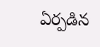ఏర్పడిన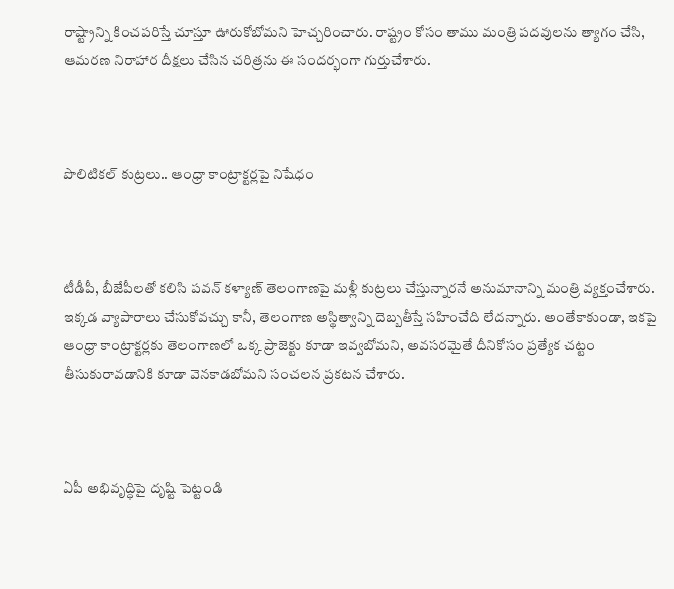రాష్ట్రాన్ని కించపరిస్తే చూస్తూ ఊరుకోబోమని హెచ్చరించారు. రాష్ట్రం కోసం తాము మంత్రి పదవులను త్యాగం చేసి, ఆమరణ నిరాహార దీక్షలు చేసిన చరిత్రను ఈ సందర్భంగా గుర్తుచేశారు.



పొలిటికల్ కుట్రలు.. ఆంధ్రా కాంట్రాక్టర్లపై నిషేధం



టీడీపీ, బీజేపీలతో కలిసి పవన్ కళ్యాణ్ తెలంగాణపై మళ్లీ కుట్రలు చేస్తున్నారనే అనుమానాన్ని మంత్రి వ్యక్తంచేశారు. ఇక్కడ వ్యాపారాలు చేసుకోవచ్చు కానీ, తెలంగాణ అస్థిత్వాన్ని దెబ్బతీస్తే సహించేది లేదన్నారు. అంతేకాకుండా, ఇకపై ఆంధ్రా కాంట్రాక్టర్లకు తెలంగాణలో ఒక్క ప్రాజెక్టు కూడా ఇవ్వబోమని, అవసరమైతే దీనికోసం ప్రత్యేక చట్టం తీసుకురావడానికి కూడా వెనకాడబోమని సంచలన ప్రకటన చేశారు.



ఏపీ అభివృద్ధిపై దృష్టి పెట్టండి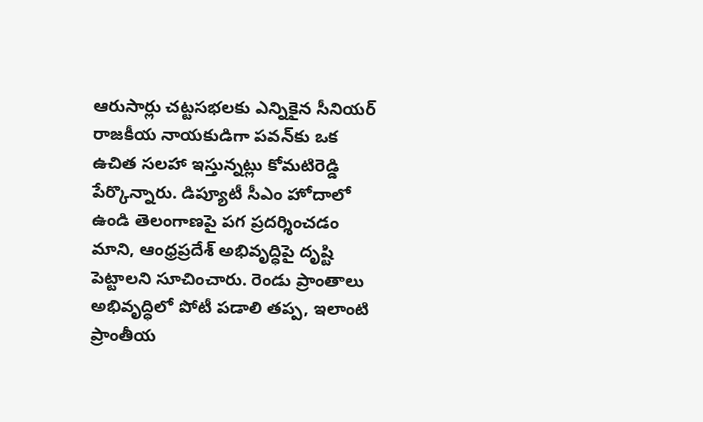ఆరుసార్లు చట్టసభలకు ఎన్నికైన సీనియర్ రాజకీయ నాయకుడిగా పవన్‌కు ఒక ఉచిత సలహా ఇస్తున్నట్లు కోమటిరెడ్డి పేర్కొన్నారు. డిప్యూటీ సీఎం హోదాలో ఉండి తెలంగాణపై పగ ప్రదర్శించడం మాని, ఆంధ్రప్రదేశ్ అభివృద్ధిపై దృష్టి పెట్టాలని సూచించారు. రెండు ప్రాంతాలు అభివృద్ధిలో పోటీ పడాలి తప్ప, ఇలాంటి ప్రాంతీయ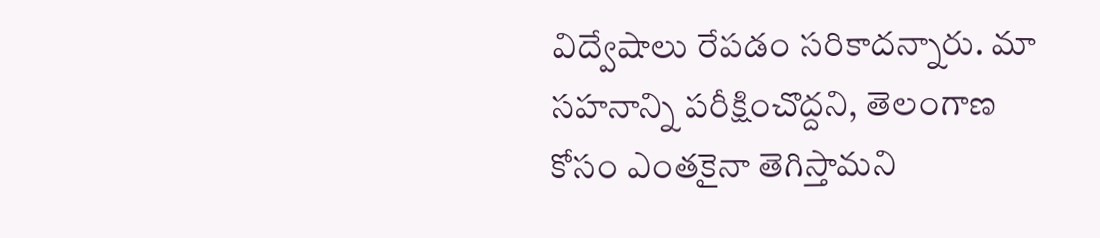విద్వేషాలు రేపడం సరికాదన్నారు. మా సహనాన్ని పరీక్షించొద్దని, తెలంగాణ కోసం ఎంతకైనా తెగిస్తామని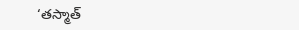‘తస్మాత్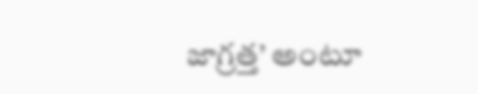జాగ్రత్త’ అంటూ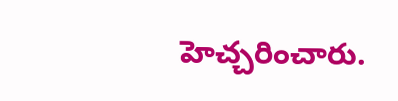హెచ్చరించారు.